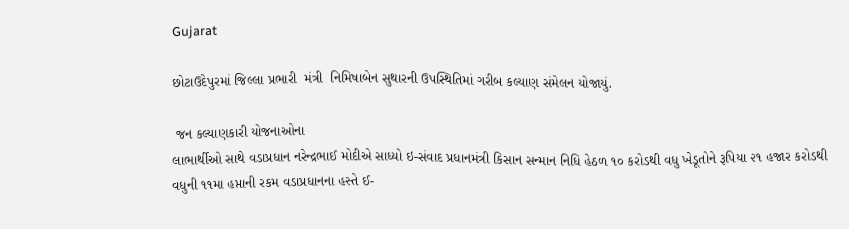Gujarat

છોટાઉદેપુરમાં જિલ્લા પ્રભારી  મંત્રી  નિમિષાબેન સુથારની ઉપસ્થિતિમાં ગરીબ કલ્યાણ સંમેલન યોજાયું.

 જન કલ્યાણકારી યોજનાઓના
લાભાર્થીઓ સાથે વડાપ્રધાન નરેન્દ્રભાઈ મોદીએ સાધ્યો ઇ-સંવાદ પ્રધાનમંત્રી કિસાન સન્માન નિધિ હેઠળ ૧૦ કરોડથી વધુ ખેડૂતોને રૂપિયા ૨૧ હજાર કરોડથી વધુની ૧૧મા હપ્તાની રકમ વડાપ્રધાનના હસ્તે ઈ-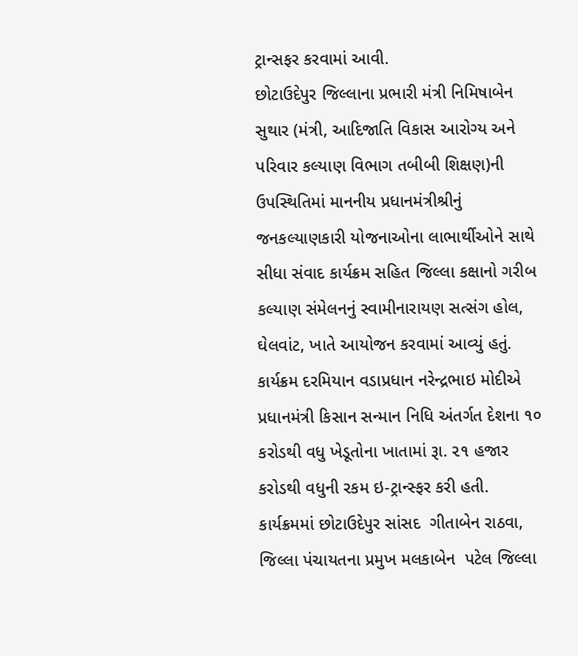ટ્રાન્સફર કરવામાં આવી.
છોટાઉદેપુર જિલ્લાના પ્રભારી મંત્રી નિમિષાબેન સુથાર (મંત્રી, આદિજાતિ વિકાસ આરોગ્ય અને પરિવાર કલ્યાણ વિભાગ તબીબી શિક્ષણ)ની ઉપસ્થિતિમાં માનનીય પ્રધાનમંત્રીશ્રીનું જનકલ્યાણકારી યોજનાઓના લાભાર્થીઓને સાથે સીધા સંવાદ કાર્યક્રમ સહિત જિલ્લા કક્ષાનો ગરીબ કલ્યાણ સંમેલનનું સ્વામીનારાયણ સત્સંગ હોલ, ઘેલવાંટ, ખાતે આયોજન કરવામાં આવ્યું હતું. કાર્યક્રમ દરમિયાન વડાપ્રધાન નરેન્દ્રભાઇ મોદીએ પ્રધાનમંત્રી કિસાન સન્માન નિધિ અંતર્ગત દેશના ૧૦ કરોડથી વધુ ખેડૂતોના ખાતામાં રૂા. ૨૧ હજાર કરોડથી વધુની રકમ ઇ-ટ્રાન્સ્ફર કરી હતી.
કાર્યક્રમમાં છોટાઉદેપુર સાંસદ  ગીતાબેન રાઠવા, જિલ્લા પંચાયતના પ્રમુખ મલકાબેન  પટેલ જિલ્લા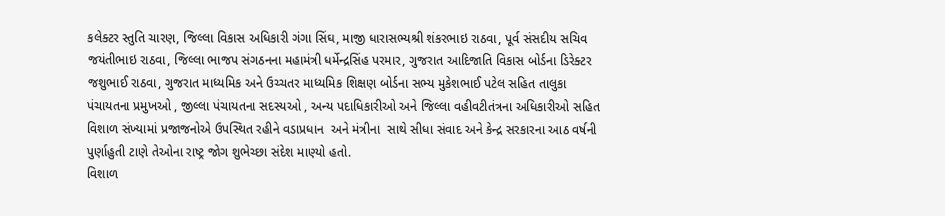કલેક્ટર સ્તુતિ ચારણ, જિલ્લા વિકાસ અધિકારી ગંગા સિંઘ, માજી ધારાસભ્યશ્રી શંકરભાઇ રાઠવા, પૂર્વ સંસદીય સચિવ જયંતીભાઇ રાઠવા, જિલ્લા ભાજપ સંગઠનના મહામંત્રી ધર્મેન્દ્રસિંહ પરમાર, ગુજરાત આદિજાતિ વિકાસ બોર્ડના ડિરેક્ટર જશુભાઈ રાઠવા, ગુજરાત માધ્યમિક અને ઉચ્ચતર માધ્યમિક શિક્ષણ બોર્ડના સભ્ય મુકેશભાઈ પટેલ સહિત તાલુકા પંચાયતના પ્રમુખઓ , જીલ્લા પંચાયતના સદસ્યઓ , અન્ય પદાધિકારીઓ અને જિલ્લા વહીવટીતંત્રના અધિકારીઓ સહિત વિશાળ સંખ્યામાં પ્રજાજનોએ ઉપસ્થિત રહીને વડાપ્રધાન  અને મંત્રીના  સાથે સીધા સંવાદ અને કેન્દ્ર સરકારના આઠ વર્ષની પુર્ણાહુતી ટાણે તેઓના રાષ્ટ્ર જોગ શુભેચ્છા સંદેશ માણ્યો હતો.
વિશાળ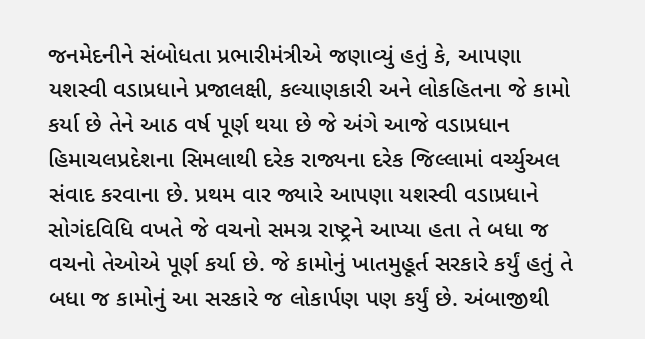જનમેદનીને સંબોધતા પ્રભારીમંત્રીએ જણાવ્યું હતું કે, આપણા યશસ્વી વડાપ્રધાને પ્રજાલક્ષી, કલ્યાણકારી અને લોકહિતના જે કામો કર્યા છે તેને આઠ વર્ષ પૂર્ણ થયા છે જે અંગે આજે વડાપ્રધાન હિમાચલપ્રદેશના સિમલાથી દરેક રાજ્યના દરેક જિલ્લામાં વર્ચ્યુઅલ સંવાદ કરવાના છે. પ્રથમ વાર જ્યારે આપણા યશસ્વી વડાપ્રધાને સોગંદવિધિ વખતે જે વચનો સમગ્ર રાષ્ટ્રને આપ્યા હતા તે બધા જ વચનો તેઓએ પૂર્ણ કર્યા છે. જે કામોનું ખાતમુહૂર્ત સરકારે કર્યું હતું તે બધા જ કામોનું આ સરકારે જ લોકાર્પણ પણ કર્યું છે. અંબાજીથી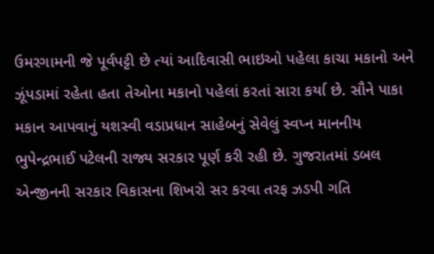ઉમરગામની જે પૂર્વપટ્ટી છે ત્યાં આદિવાસી ભાઇઓ પહેલા કાચા મકાનો અને ઝૂંપડામાં રહેતા હતા તેઓના મકાનો પહેલાં કરતાં સારા કર્યા છે. સૌને પાકા મકાન આપવાનું યશસ્વી વડાપ્રધાન સાહેબનું સેવેલું સ્વપ્ન માનનીય ભુપેન્દ્રભાઈ પટેલની રાજ્ય સરકાર પૂર્ણ કરી રહી છે. ગુજરાતમાં ડબલ એન્જીનની સરકાર વિકાસના શિખરો સર કરવા તરફ ઝડપી ગતિ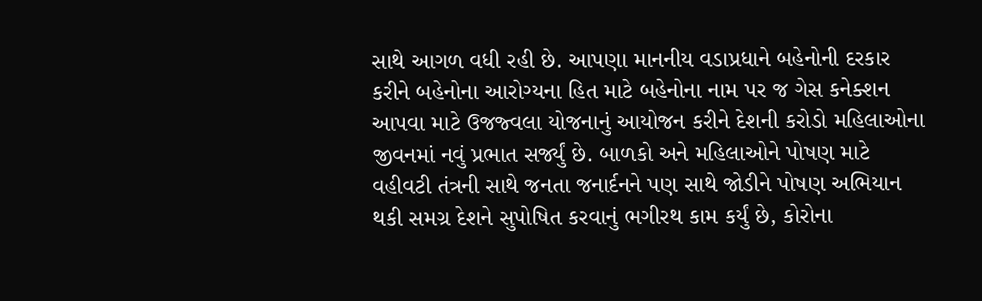સાથે આગળ વધી રહી છે. આપણા માનનીય વડાપ્રધાને બહેનોની દરકાર કરીને બહેનોના આરોગ્યના હિત માટે બહેનોના નામ પર જ ગેસ કનેક્શન આપવા માટે ઉજજ્વલા યોજનાનું આયોજન કરીને દેશની કરોડો મહિલાઓના જીવનમાં નવું પ્રભાત સર્જ્યું છે. બાળકો અને મહિલાઓને પોષણ માટે વહીવટી તંત્રની સાથે જનતા જનાર્દનને પણ સાથે જોડીને પોષણ અભિયાન થકી સમગ્ર દેશને સુપોષિત કરવાનું ભગીરથ કામ કર્યું છે, કોરોના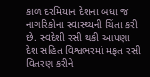કાળ દરમિયાન દેશના બધા જ નાગરિકોના સ્વાસ્થ્યની ચિંતા કરી છે. સ્વદેશી રસી થકી આપણા દેશ સહિત વિશ્વભરમાં મફત રસી વિતરણ કરીને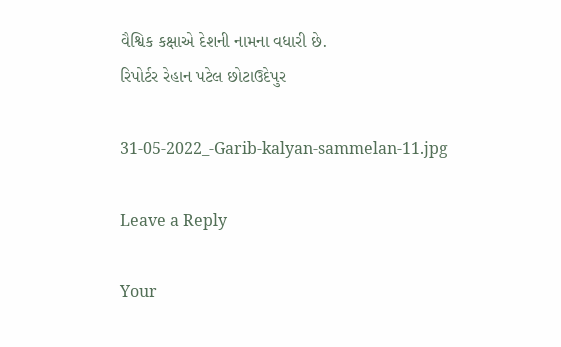વૈશ્વિક કક્ષાએ દેશની નામના વધારી છે.
રિપોર્ટર રેહાન પટેલ છોટાઉદેપુર

31-05-2022_-Garib-kalyan-sammelan-11.jpg

Leave a Reply

Your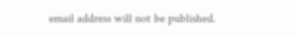email address will not be published.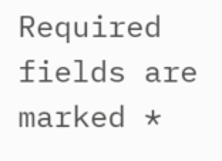Required fields are marked *